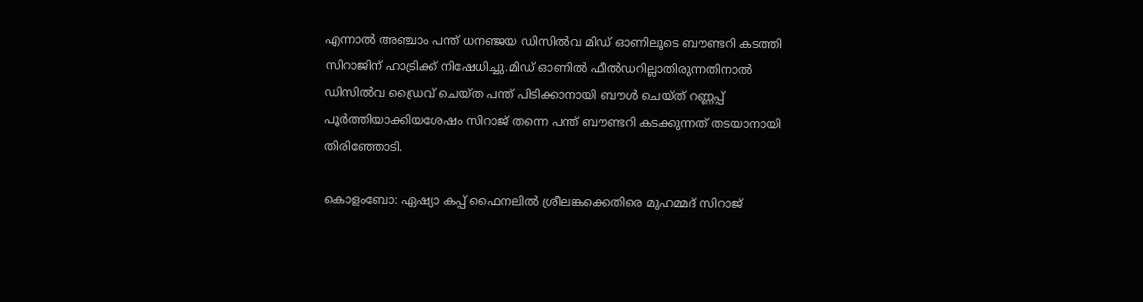എന്നാല്‍ അഞ്ചാം പന്ത് ധനഞ്ജയ ഡിസില്‍വ മിഡ് ഓണിലൂടെ ബൗണ്ടറി കടത്തി സിറാജിന് ഹാട്രിക്ക് നിഷേധിച്ചു.മിഡ് ഓണില്‍ ഫീല്‍ഡറില്ലാതിരുന്നതിനാല്‍ ഡിസില്‍വ ഡ്രൈവ് ചെയ്ത പന്ത് പിടിക്കാനായി ബൗള്‍ ചെയ്ത് റണ്ണപ്പ് പൂര്‍ത്തിയാക്കിയശേഷം സിറാജ് തന്നെ പന്ത് ബൗണ്ടറി കടക്കുന്നത് തടയാനായി തിരിഞ്ഞോടി.

കൊളംബോ: ഏഷ്യാ കപ്പ് ഫൈനലില്‍ ശ്രീലങ്കക്കെതിരെ മുഹമ്മദ് സിറാജ്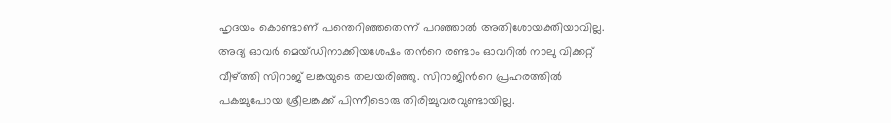ഹൃദയം കൊണ്ടാണ് പന്തെറിഞ്ഞതെന്ന് പറഞ്ഞാല്‍ അതിശോയക്തിയാവില്ല. അദ്യ ഓവര്‍ മെയ്ഡിനാക്കിയശേഷം തന്‍റെ രണ്ടാം ഓവറില്‍ നാലു വിക്കറ്റ് വീഴ്ത്തി സിറാജ് ലങ്കയുടെ തലയരിഞ്ഞു. സിറാജിന്‍റെ പ്രഹരത്തില്‍ പകച്ചുപോയ ശ്രീലങ്കക്ക് പിന്നീടൊരു തിരിച്ചുവരവുണ്ടായില്ല.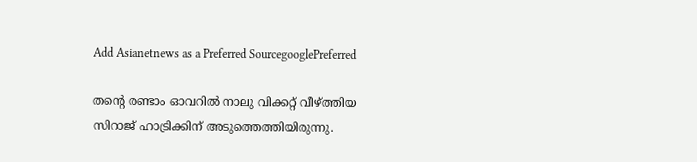Add Asianetnews as a Preferred SourcegooglePreferred

തന്‍റെ രണ്ടാം ഓവറില്‍ നാലു വിക്കറ്റ് വീഴ്ത്തിയ സിറാജ് ഹാട്രിക്കിന് അടുത്തെത്തിയിരുന്നു.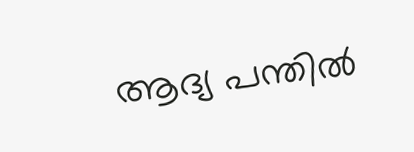ആദ്യ പന്തില്‍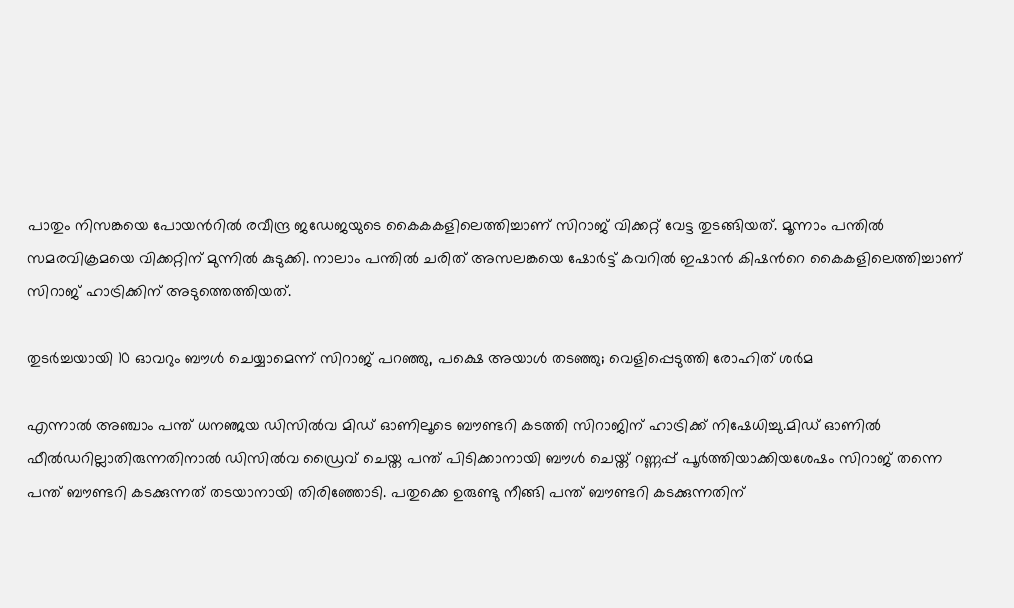പാതും നിസങ്കയെ പോയന്‍റില്‍ രവീന്ദ്ര ജഡേജയുടെ കൈകകളിലെത്തിച്ചാണ് സിറാജ് വിക്കറ്റ് വേട്ട തുടങ്ങിയത്. മൂന്നാം പന്തില്‍ സമരവിക്രമയെ വിക്കറ്റിന് മുന്നില്‍ കുടുക്കി. നാലാം പന്തില്‍ ചരിത് അസലങ്കയെ ഷോര്‍ട്ട് കവറില്‍ ഇഷാന്‍ കിഷന്‍റെ കൈകളിലെത്തിച്ചാണ് സിറാജ് ഹാട്രിക്കിന് അടുത്തെത്തിയത്.

തുടര്‍ച്ചയായി 10 ഓവറും ബൗൾ ചെയ്യാമെന്ന് സിറാജ് പറഞ്ഞു, പക്ഷെ അയാള്‍ തടഞ്ഞു; വെളിപ്പെടുത്തി രോഹിത് ശർമ

എന്നാല്‍ അഞ്ചാം പന്ത് ധനഞ്ജയ ഡിസില്‍വ മിഡ് ഓണിലൂടെ ബൗണ്ടറി കടത്തി സിറാജിന് ഹാട്രിക്ക് നിഷേധിച്ചു.മിഡ് ഓണില്‍ ഫീല്‍ഡറില്ലാതിരുന്നതിനാല്‍ ഡിസില്‍വ ഡ്രൈവ് ചെയ്ത പന്ത് പിടിക്കാനായി ബൗള്‍ ചെയ്ത് റണ്ണപ്പ് പൂര്‍ത്തിയാക്കിയശേഷം സിറാജ് തന്നെ പന്ത് ബൗണ്ടറി കടക്കുന്നത് തടയാനായി തിരിഞ്ഞോടി. പതുക്കെ ഉരുണ്ടു നീങ്ങി പന്ത് ബൗണ്ടറി കടക്കുന്നതിന്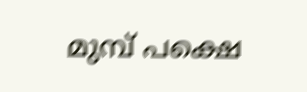മുമ്പ് പക്ഷെ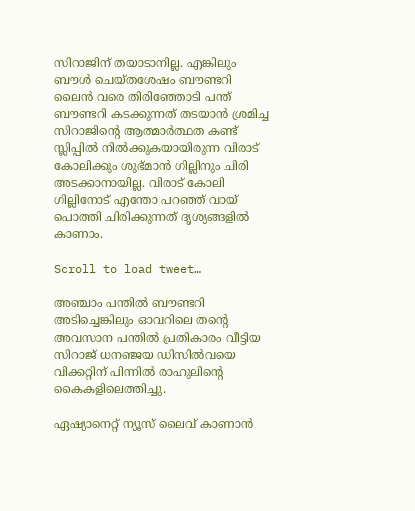സിറാജിന് തയാടാനില്ല. എങ്കിലും ബൗള്‍ ചെയ്തശേഷം ബൗണ്ടറി ലൈന്‍ വരെ തിരിഞ്ഞോടി പന്ത് ബൗണ്ടറി കടക്കുന്നത് തടയാന്‍ ശ്രമിച്ച സിറാജിന്‍റെ ആത്മാര്‍ത്ഥത കണ്ട് സ്ലിപ്പില്‍ നില്‍ക്കുകയായിരുന്ന വിരാട് കോലിക്കും ശുഭ്മാന്‍ ഗില്ലിനും ചിരി അടക്കാനായില്ല. വിരാട് കോലി ഗില്ലിനോട് എന്തോ പറഞ്ഞ് വായ് പൊത്തി ചിരിക്കുന്നത് ദൃശ്യങ്ങളില്‍ കാണാം.

Scroll to load tweet…

അഞ്ചാം പന്തില്‍ ബൗണ്ടറി അടിച്ചെങ്കിലും ഓവറിലെ തന്‍റെ അവസാന പന്തില്‍ പ്രതികാരം വീട്ടിയ സിറാജ് ധനഞ്ജയ ഡിസില്‍വയെ വിക്കറ്റിന് പിന്നില്‍ രാഹുലിന്‍റെ കൈകളിലെത്തിച്ചു.

ഏഷ്യാനെറ്റ് ന്യൂസ് ലൈവ് കാണാന്‍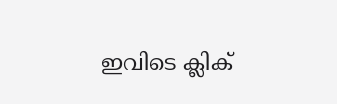ഇവിടെ ക്ലിക്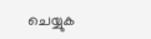ചെയ്യുക